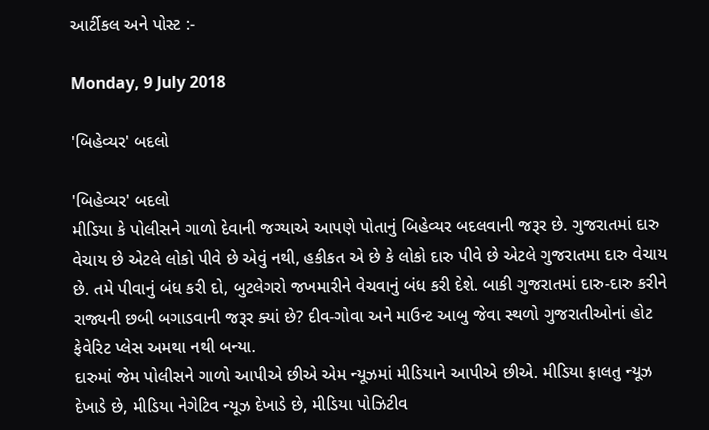આર્ટીકલ અને પોસ્ટ :-

Monday, 9 July 2018

'બિહેવ્યર' બદલો

'બિહેવ્યર' બદલો
મીડિયા કે પોલીસને ગાળો દેવાની જગ્યાએ આપણે પોતાનું બિહેવ્યર બદલવાની જરૂર છે. ગુજરાતમાં દારુ વેચાય છે એટલે લોકો પીવે છે એવું નથી, હકીકત એ છે કે લોકો દારુ પીવે છે એટલે ગુજરાતમા દારુ વેચાય છે. તમે પીવાનું બંધ કરી દો, બુટલેગરો જખમારીને વેચવાનું બંધ કરી દેશે. બાકી ગુજરાતમાં દારુ-દારુ કરીને રાજ્યની છબી બગાડવાની જરૂર ક્યાં છે? દીવ-ગોવા અને માઉન્ટ આબુ જેવા સ્થળો ગુજરાતીઓનાં હોટ ફેવેરિટ પ્લેસ અમથા નથી બન્યા.
દારુમાં જેમ પોલીસને ગાળો આપીએ છીએ એમ ન્યૂઝમાં મીડિયાને આપીએ છીએ. મીડિયા ફાલતુ ન્યૂઝ દેખાડે છે, મીડિયા નેગેટિવ ન્યૂઝ દેખાડે છે, મીડિયા પોઝિટીવ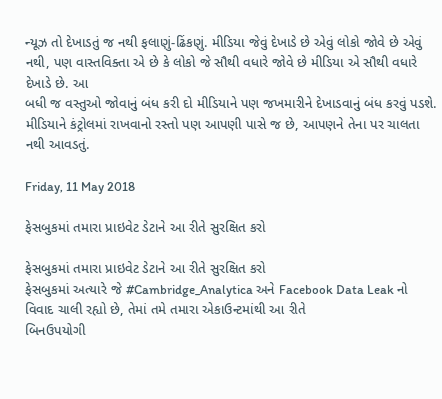ન્યૂઝ તો દેખાડતું જ નથી ફલાણું-ઢિંકણું. મીડિયા જેવું દેખાડે છે એવું લોકો જોવે છે એવું નથી, પણ વાસ્તવિક્તા એ છે કે લોકો જે સૌથી વધારે જોવે છે મીડિયા એ સૌથી વધારે દેખાડે છે. આ
બધી જ વસ્તુઓ જોવાનું બંધ કરી દો મીડિયાને પણ જખમારીને દેખાડવાનું બંધ કરવું પડશે. મીડિયાને કંટ્રોલમાં રાખવાનો રસ્તો પણ આપણી પાસે જ છે, આપણને તેના પર ચાલતા નથી આવડતું.

Friday, 11 May 2018

ફેસબુકમાં તમારા પ્રાઇવેટ ડેટાને આ રીતે સુરક્ષિત કરો

ફેસબુકમાં તમારા પ્રાઇવેટ ડેટાને આ રીતે સુરક્ષિત કરો
ફેસબુકમાં અત્યારે જે #Cambridge_Analytica અને Facebook Data Leak નો વિવાદ ચાલી રહ્યો છે, તેમાં તમે તમારા એકાઉન્ટમાંથી આ રીતે
બિનઉપયોગી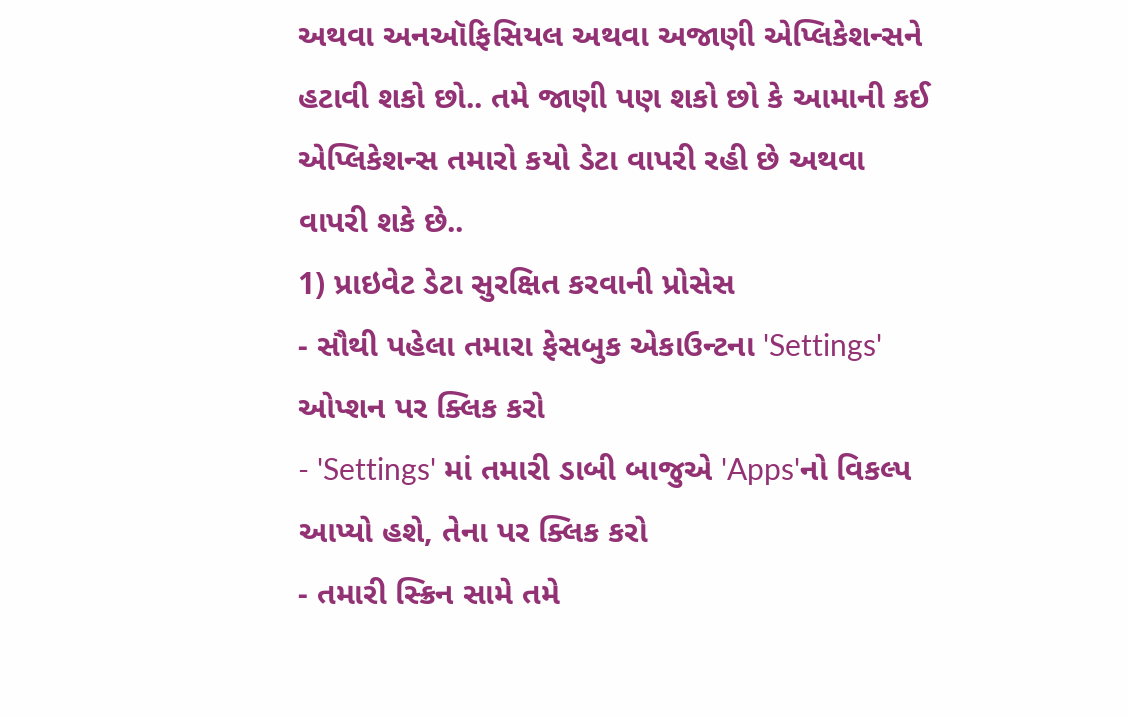અથવા અનઑફિસિયલ અથવા અજાણી એપ્લિકેશન્સને હટાવી શકો છો.. તમે જાણી પણ શકો છો કે આમાની કઈ એપ્લિકેશન્સ તમારો કયો ડેટા વાપરી રહી છે અથવા વાપરી શકે છે..
1) પ્રાઇવેટ ડેટા સુરક્ષિત કરવાની પ્રોસેસ
- સૌથી પહેલા તમારા ફેસબુક એકાઉન્ટના 'Settings' ઓપ્શન પર ક્લિક કરો
- 'Settings' માં તમારી ડાબી બાજુએ 'Apps'નો વિકલ્પ આપ્યો હશે, તેના પર ક્લિક કરો
- તમારી સ્ક્રિન સામે તમે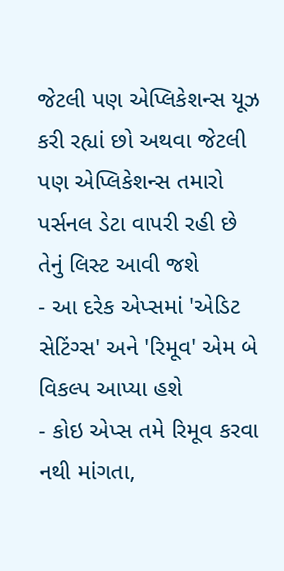જેટલી પણ એપ્લિકેશન્સ યૂઝ કરી રહ્યાં છો અથવા જેટલી પણ એપ્લિકેશન્સ તમારો પર્સનલ ડેટા વાપરી રહી છે તેનું લિસ્ટ આવી જશે
- આ દરેક એપ્સમાં 'એડિટ સેટિંગ્સ' અને 'રિમૂવ' એમ બે વિકલ્પ આપ્યા હશે
- કોઇ એપ્સ તમે રિમૂવ કરવા નથી માંગતા,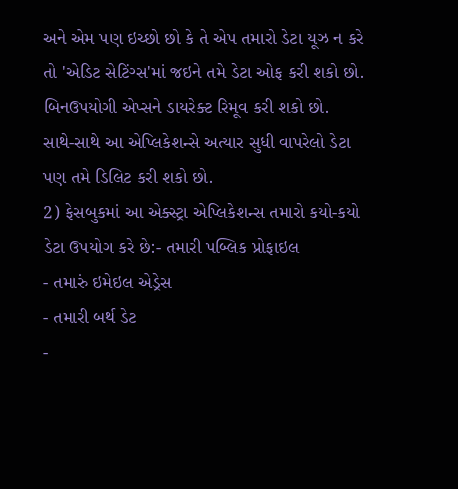અને એમ પણ ઇચ્છો છો કે તે એપ તમારો ડેટા યૂઝ ન કરે તો 'એડિટ સેટિંગ્સ'માં જઇને તમે ડેટા ઓફ કરી શકો છો. બિનઉપયોગી એપ્સને ડાયરેક્ટ રિમૂવ કરી શકો છો. સાથે-સાથે આ એપ્લિકેશન્સે અત્યાર સુધી વાપરેલો ડેટા પણ તમે ડિલિટ કરી શકો છો.
2) ફેસબુકમાં આ એક્સ્ટ્રા એપ્લિકેશન્સ તમારો કયો-કયો ડેટા ઉપયોગ કરે છે:- તમારી પબ્લિક પ્રોફાઇલ
- તમારું ઇમેઇલ એડ્રેસ
- તમારી બર્થ ડેટ
-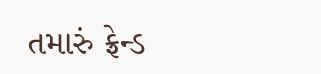તમારું ફ્રેન્ડ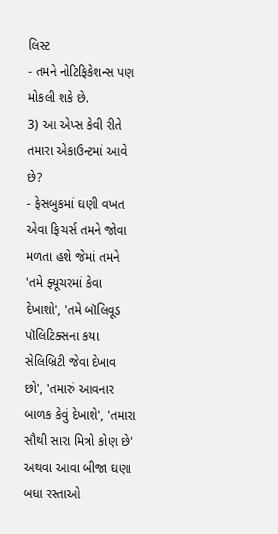લિસ્ટ
- તમને નોટિફિકેશન્સ પણ મોકલી શકે છે.
3) આ એપ્સ કેવી રીતે તમારા એકાઉન્ટમાં આવે છે?
- ફેસબુકમાં ઘણી વખત એવા ફિચર્સ તમને જોવા મળતા હશે જેમાં તમને 'તમે ફ્યૂચરમાં કેવા દેખાશો', 'તમે બૉલિવૂડ પૉલિટિક્સના કયા સેલિબ્રિટી જેવા દેખાવ છો', 'તમારું આવનાર બાળક કેવું દેખાશે', 'તમારા સૌથી સારા મિત્રો કોણ છે' અથવા આવા બીજા ઘણા બધા રસ્તાઓ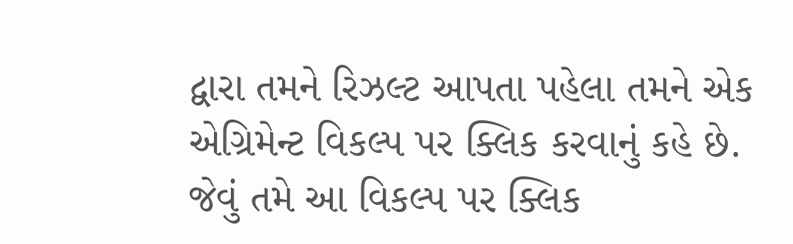દ્વારા તમને રિઝલ્ટ આપતા પહેલા તમને એક એગ્રિમેન્ટ વિકલ્પ પર ક્લિક કરવાનું કહે છે. જેવું તમે આ વિકલ્પ પર ક્લિક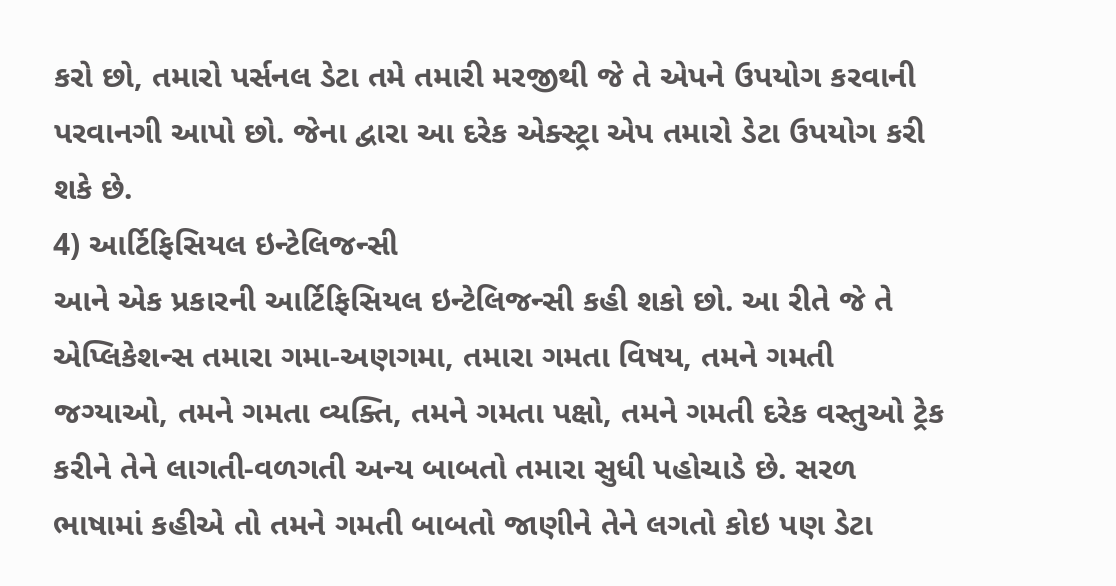કરો છો, તમારો પર્સનલ ડેટા તમે તમારી મરજીથી જે તે એપને ઉપયોગ કરવાની પરવાનગી આપો છો. જેના દ્વારા આ દરેક એક્સ્ટ્રા એપ તમારો ડેટા ઉપયોગ કરી શકે છે.
4) આર્ટિફિસિયલ ઇન્ટેલિજન્સી
આને એક પ્રકારની આર્ટિફિસિયલ ઇન્ટેલિજન્સી કહી શકો છો. આ રીતે જે તે એપ્લિકેશન્સ તમારા ગમા-અણગમા, તમારા ગમતા વિષય, તમને ગમતી જગ્યાઓ, તમને ગમતા વ્યક્તિ, તમને ગમતા પક્ષો, તમને ગમતી દરેક વસ્તુઓ ટ્રેક કરીને તેને લાગતી-વળગતી અન્ય બાબતો તમારા સુધી પહોચાડે છે. સરળ ભાષામાં કહીએ તો તમને ગમતી બાબતો જાણીને તેને લગતો કોઇ પણ ડેટા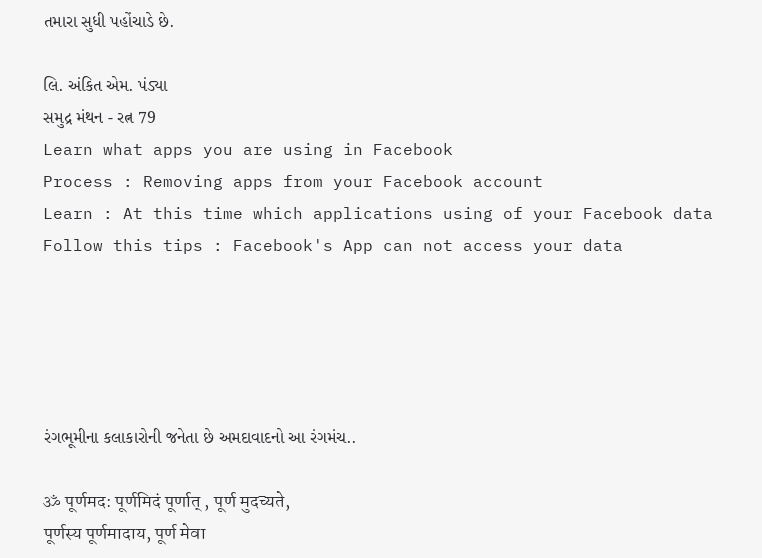તમારા સુધી પહોંચાડે છે.

લિ. અંકિત એમ. પંડ્યા
સમુદ્ર મંથન - રત્ન 79
Learn what apps you are using in Facebook
Process : Removing apps from your Facebook account
Learn : At this time which applications using of your Facebook data
Follow this tips : Facebook's App can not access your data





રંગભૂમીના કલાકારોની જનેતા છે અમદાવાદનો આ રંગમંચ..

ॐ पूर्णमद: पूर्णमिदं पूर्णात् , पूर्ण मुदच्यते,
पूर्णस्य पूर्णमादाय, पूर्ण मेवा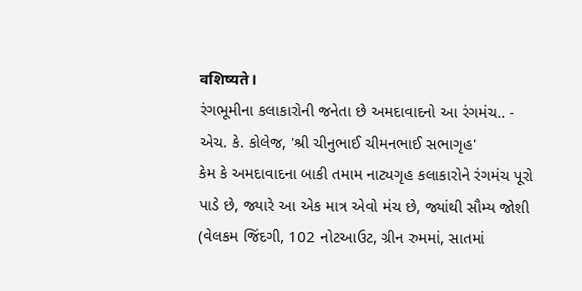वशिष्यते।
રંગભૂમીના કલાકારોની જનેતા છે અમદાવાદનો આ રંગમંચ.. -
એચ. કે. કોલેજ, 'શ્રી ચીનુભાઈ ચીમનભાઈ સભાગૃહ'
કેમ કે અમદાવાદના બાકી તમામ નાટ્યગૃહ કલાકારોને રંગમંચ પૂરો પાડે છે, જ્યારે આ એક માત્ર એવો મંચ છે, જ્યાંથી સૌમ્ય જોશી (વેલકમ જિંદગી, 102 નોટઆઉટ, ગ્રીન રુમમાં, સાતમાં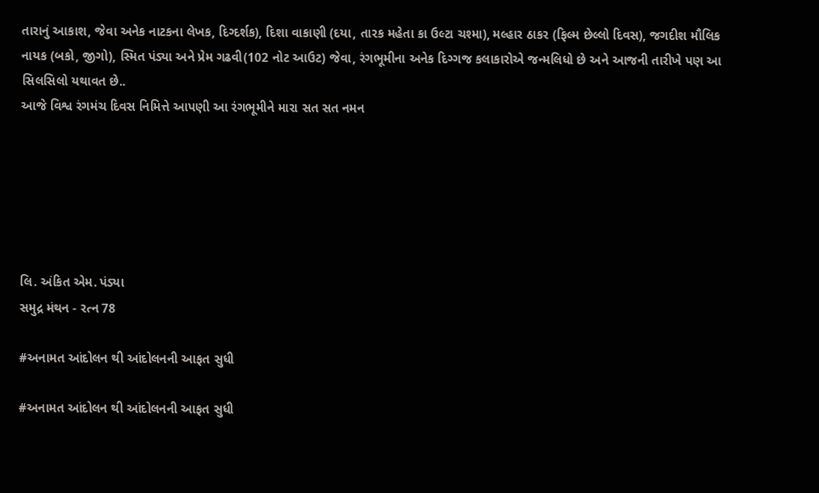તારાનું આકાશ, જેવા અનેક નાટકના લેખક, દિગ્દર્શક), દિશા વાકાણી (દયા, તારક મહેતા કા ઉલ્ટા ચશ્મા), મલ્હાર ઠાકર (ફિલ્મ છેલ્લો દિવસ), જગદીશ મૌલિક નાયક (બકો, જીગો), સ્મિત પંડ્યા અને પ્રેમ ગઢવી(102 નોટ આઉટ) જેવા, રંગભૂમીના અનેક દિગ્ગજ કલાકારોએ જન્મલિધો છે અને આજની તારીખે પણ આ સિલસિલો યથાવત છે..
આજે વિશ્વ રંગમંચ દિવસ નિમિત્તે આપણી આ રંગભૂમીને મારા સત સત નમન






લિ. અંકિત એમ. પંડ્યા
સમુદ્ર મંથન - રત્ન 78

#અનામત આંદોલન થી આંદોલનની આફત સુધી

#અનામત આંદોલન થી આંદોલનની આફત સુધી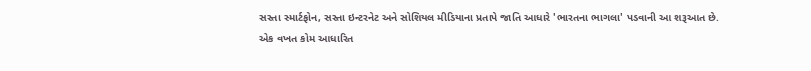સસ્તા સ્માર્ટફોન, સસ્તા ઇન્ટરનેટ અને સોશિયલ મીડિયાના પ્રતાપે જાતિ આધારે 'ભારતના ભાગલા' પડવાની આ શરૂઆત છે.
એક વખત કોમ આધારિત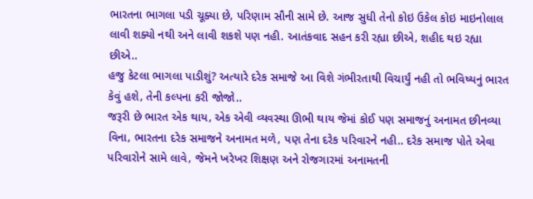ભારતના ભાગલા પડી ચૂક્યા છે, પરિણામ સૌની સામે છે. આજ સુધી તેનો કોઇ ઉકેલ કોઇ માઇનોલાલ લાવી શક્યો નથી અને લાવી શકશે પણ નહી. આતંકવાદ સહન કરી રહ્યા છીએ, શહીદ થઇ રહ્યા છીએ..
હજુ કેટલા ભાગલા પાડીશું? અત્યારે દરેક સમાજે આ વિશે ગંભીરતાથી વિચાર્યું નહી તો ભવિષ્યનું ભારત કેવું હશે, તેની કલ્પના કરી જોજો..
જરૂરી છે ભારત એક થાય, એક એવી વ્યવસ્થા ઊભી થાય જેમાં કોઈ પણ સમાજનું અનામત છીનવ્યા વિના, ભારતના દરેક સમાજને અનામત મળે, પણ તેના દરેક પરિવારને નહી.. દરેક સમાજ પોતે એવા પરિવારોને સામે લાવે, જેમને ખરેખર શિક્ષણ અને રોજગારમાં અનામતની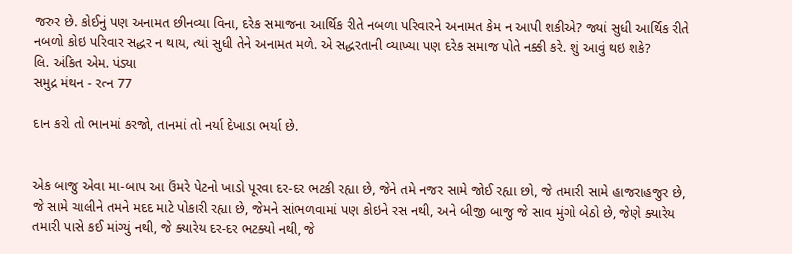જરુર છે. કોઈનું પણ અનામત છીનવ્યા વિના, દરેક સમાજના આર્થિક રીતે નબળા પરિવારને અનામત કેમ ન આપી શકીએ? જ્યાં સુધી આર્થિક રીતે નબળો કોઇ પરિવાર સદ્ધર ન થાય, ત્યાં સુધી તેને અનામત મળે. એ સદ્ધરતાની વ્યાખ્યા પણ દરેક સમાજ પોતે નક્કી કરે. શું આવું થઇ શકે?
લિ. અંકિત એમ. પંડ્યા
સમુદ્ર મંથન - રત્ન 77

દાન કરો તો ભાનમાં કરજો, તાનમાં તો નર્યા દેખાડા ભર્યા છે.


એક બાજુ એવા મા-બાપ આ ઉંમરે પેટનો ખાડો પૂરવા દર-દર ભટકી રહ્યા છે, જેને તમે નજર સામે જોઈ રહ્યા છો, જે તમારી સામે હાજરાહજુર છે, જે સામે ચાલીને તમને મદદ માટે પોકારી રહ્યા છે, જેમને સાંભળવામાં પણ કોઇને રસ નથી, અને બીજી બાજુ જે સાવ મુંગો બેઠો છે, જેણે ક્યારેય તમારી પાસે કઈ માંગ્યું નથી, જે ક્યારેય દર-દર ભટક્યો નથી, જે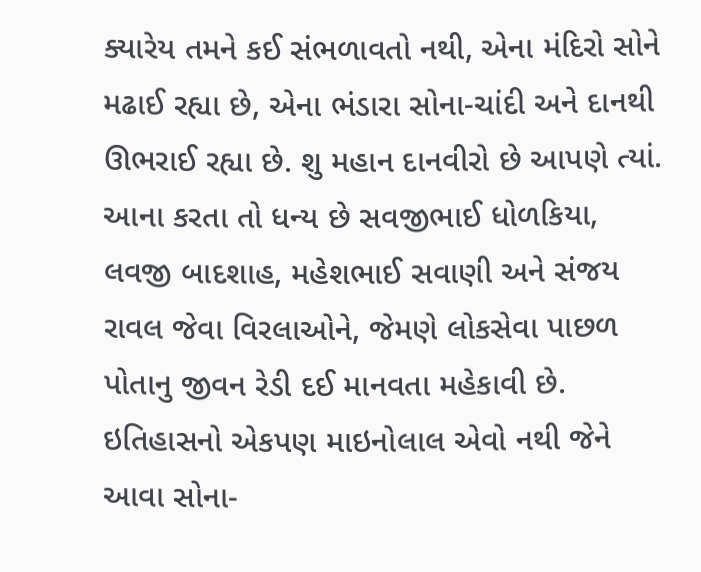ક્યારેય તમને કઈ સંભળાવતો નથી, એના મંદિરો સોને મઢાઈ રહ્યા છે, એના ભંડારા સોના-ચાંદી અને દાનથી ઊભરાઈ રહ્યા છે. શુ મહાન દાનવીરો છે આપણે ત્યાં.
આના કરતા તો ધન્ય છે સવજીભાઈ ધોળકિયા, લવજી બાદશાહ, મહેશભાઈ સવાણી અને સંજય રાવલ જેવા વિરલાઓને, જેમણે લોકસેવા પાછળ પોતાનુ જીવન રેડી દઈ માનવતા મહેકાવી છે. ઇતિહાસનો એકપણ માઇનોલાલ એવો નથી જેને આવા સોના-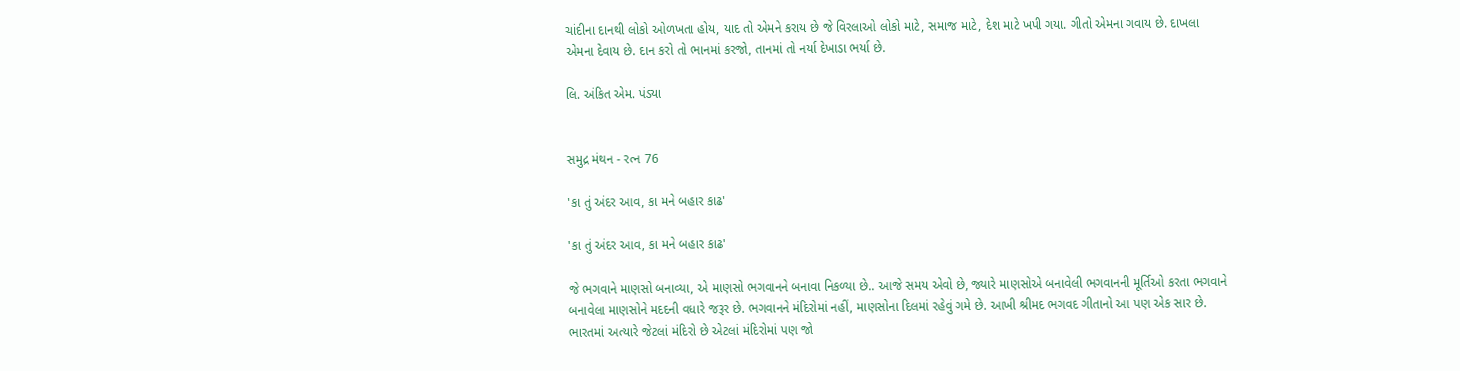ચાંદીના દાનથી લોકો ઓળખતા હોય, યાદ તો એમને કરાય છે જે વિરલાઓ લોકો માટે, સમાજ માટે, દેશ માટે ખપી ગયા. ગીતો એમના ગવાય છે. દાખલા એમના દેવાય છે. દાન કરો તો ભાનમાં કરજો, તાનમાં તો નર્યા દેખાડા ભર્યા છે.

લિ. અંકિત એમ. પંડ્યા


સમુદ્ર મંથન - રત્ન 76

'કા તું અંદર આવ, કા મને બહાર કાઢ'

'કા તું અંદર આવ, કા મને બહાર કાઢ'

જે ભગવાને માણસો બનાવ્યા, એ માણસો ભગવાનને બનાવા નિકળ્યા છે.. આજે સમય એવો છે, જ્યારે માણસોએ બનાવેલી ભગવાનની મૂર્તિઓ કરતા ભગવાને બનાવેલા માણસોને મદદની વધારે જરૂર છે. ભગવાનને મંદિરોમાં નહીં, માણસોના દિલમાં રહેવું ગમે છે. આખી શ્રીમદ ભગવદ ગીતાનો આ પણ એક સાર છે.
ભારતમાં અત્યારે જેટલાં મંદિરો છે એટલાં મંદિરોમાં પણ જો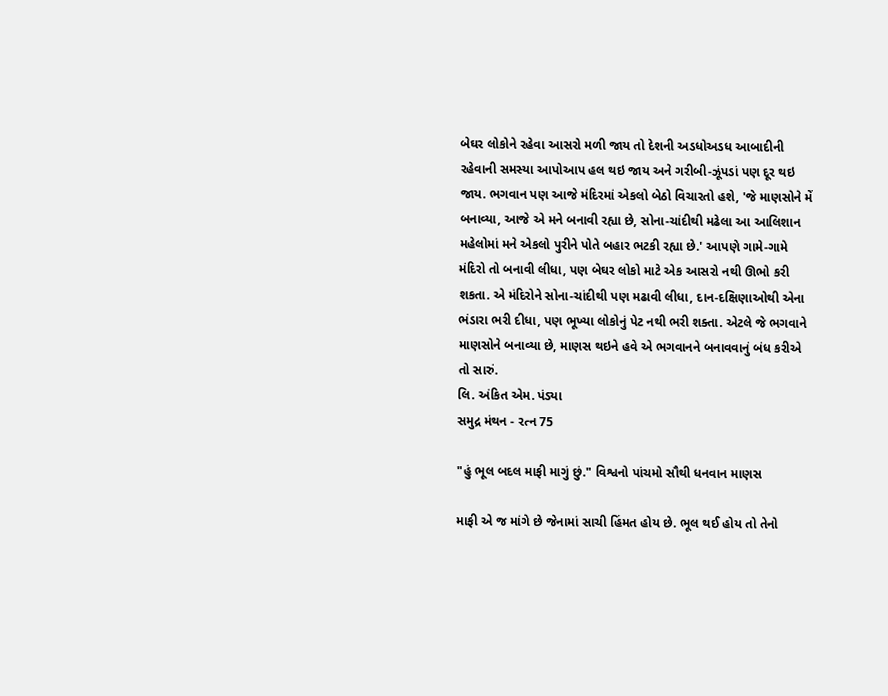બેઘર લોકોને રહેવા આસરો મળી જાય તો દેશની અડધોઅડધ આબાદીની રહેવાની સમસ્યા આપોઆપ હલ થઇ જાય અને ગરીબી-ઝૂંપડાં પણ દૂર થઇ જાય. ભગવાન પણ આજે મંદિરમાં એકલો બેઠો વિચારતો હશે, 'જે માણસોને મેં બનાવ્યા, આજે એ મને બનાવી રહ્યા છે, સોના-ચાંદીથી મઢેલા આ આલિશાન મહેલોમાં મને એકલો પુરીને પોતે બહાર ભટકી રહ્યા છે.' આપણે ગામે-ગામે મંદિરો તો બનાવી લીધા, પણ બેઘર લોકો માટે એક આસરો નથી ઊભો કરી શકતા. એ મંદિરોને સોના-ચાંદીથી પણ મઢાવી લીધા, દાન-દક્ષિણાઓથી એના ભંડારા ભરી દીધા, પણ ભૂખ્યા લોકોનું પેટ નથી ભરી શક્તા. એટલે જે ભગવાને માણસોને બનાવ્યા છે, માણસ થઇને હવે એ ભગવાનને બનાવવાનું બંધ કરીએ તો સારું.
લિ. અંકિત એમ. પંડ્યા
સમુદ્ર મંથન - રત્ન 75

"હું ભૂલ બદલ માફી માગું છું." વિશ્વનો પાંચમો સૌથી ધનવાન માણસ

માફી એ જ માંગે છે જેનામાં સાચી હિંમત હોય છે. ભૂલ થઈ હોય તો તેનો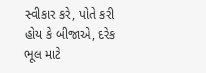સ્વીકાર કરે, પોતે કરી હોય કે બીજાએ, દરેક ભૂલ માટે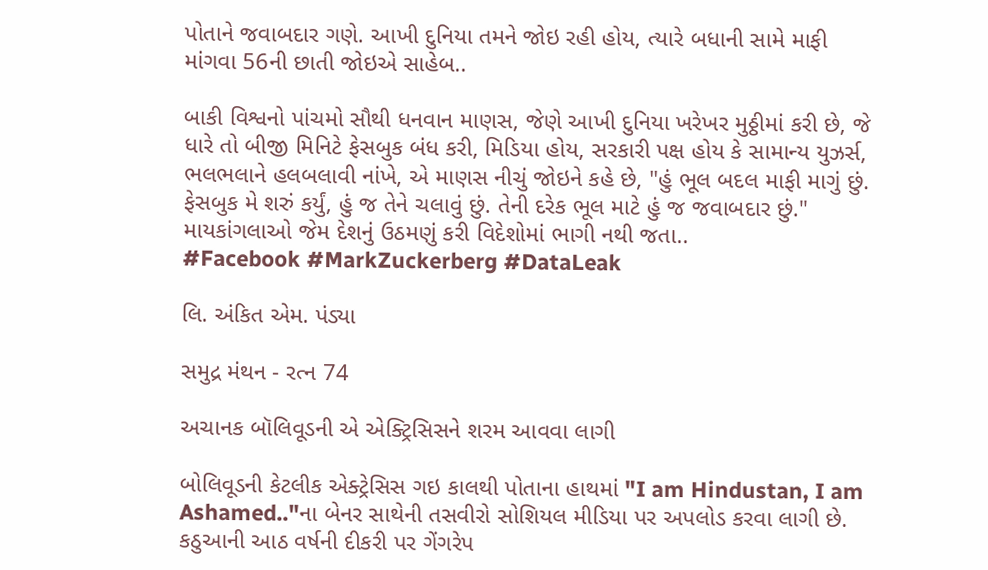પોતાને જવાબદાર ગણે. આખી દુનિયા તમને જોઇ રહી હોય, ત્યારે બધાની સામે માફી માંગવા 56ની છાતી જોઇએ સાહેબ..

બાકી વિશ્વનો પાંચમો સૌથી ધનવાન માણસ, જેણે આખી દુનિયા ખરેખર મુઠ્ઠીમાં કરી છે, જે ધારે તો બીજી મિનિટે ફેસબુક બંધ કરી, મિડિયા હોય, સરકારી પક્ષ હોય કે સામાન્ય યુઝર્સ, ભલભલાને હલબલાવી નાંખે, એ માણસ નીચું જોઇને કહે છે, "હું ભૂલ બદલ માફી માગું છું. ફેસબુક મે શરું કર્યું, હું જ તેને ચલાવું છું. તેની દરેક ભૂલ માટે હું જ જવાબદાર છું."
માયકાંગલાઓ જેમ દેશનું ઉઠમણું કરી વિદેશોમાં ભાગી નથી જતા..
#Facebook #MarkZuckerberg #DataLeak

લિ. અંકિત એમ. પંડ્યા

સમુદ્ર મંથન - રત્ન 74

અચાનક બૉલિવૂડની એ એક્ટ્રિસિસને શરમ આવવા લાગી

બોલિવૂડની કેટલીક એક્ટ્રેસિસ ગઇ કાલથી પોતાના હાથમાં "I am Hindustan, I am Ashamed.."ના બેનર સાથેની તસવીરો સોશિયલ મીડિયા પર અપલોડ કરવા લાગી છે. કઠુઆની આઠ વર્ષની દીકરી પર ગેંગરેપ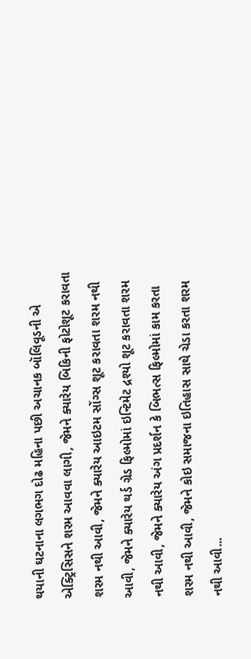થયાની ઘટનાના લગભગ દોઢ મહિના પછી અચાનક બૉલિવૂડની એ એક્ટ્રિસિસને શરમ આવવા લાગી, જેમને ક્યારેય બિકિની ફોટોશૂટ કરાવતા શરમ નથી આવી, જેમને ક્યારેય આઇટમ સોંગ્સ શૂટ કરાવતા શરમ નથી આવી, જેમને ક્યારેય થર્ડ ગ્રેડ ફિલ્મોમાં ઇન્ટિમેટ દ્રશ્યો શૂટ કરાવતા શરમ નથી આવી, જેમને ક્યારેય અંગ પ્રદર્શન કે બિભત્સ ફિલ્મોમાં કામ કરતા શરમ નથી આવી, જેમને કોઇ સમાજના ઇતિહાસ સાથે ચેડા કરતા શરમ નથી આવી...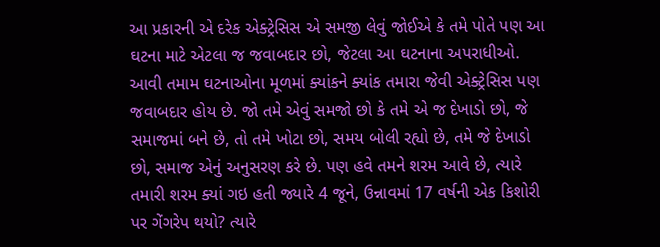આ પ્રકારની એ દરેક એક્ટ્રેસિસ એ સમજી લેવું જોઈએ કે તમે પોતે પણ આ ઘટના માટે એટલા જ જવાબદાર છો, જેટલા આ ઘટનાના અપરાધીઓ. આવી તમામ ઘટનાઓના મૂળમાં ક્યાંકને ક્યાંક તમારા જેવી એક્ટ્રેસિસ પણ જવાબદાર હોય છે. જો તમે એવું સમજો છો કે તમે એ જ દેખાડો છો, જે સમાજમાં બને છે, તો તમે ખોટા છો, સમય બોલી રહ્યો છે, તમે જે દેખાડો છો, સમાજ એનું અનુસરણ કરે છે. પણ હવે તમને શરમ આવે છે, ત્યારે તમારી શરમ ક્યાં ગઇ હતી જ્યારે 4 જૂને, ઉન્નાવમાં 17 વર્ષની એક કિશોરી પર ગેંગરેપ થયો? ત્યારે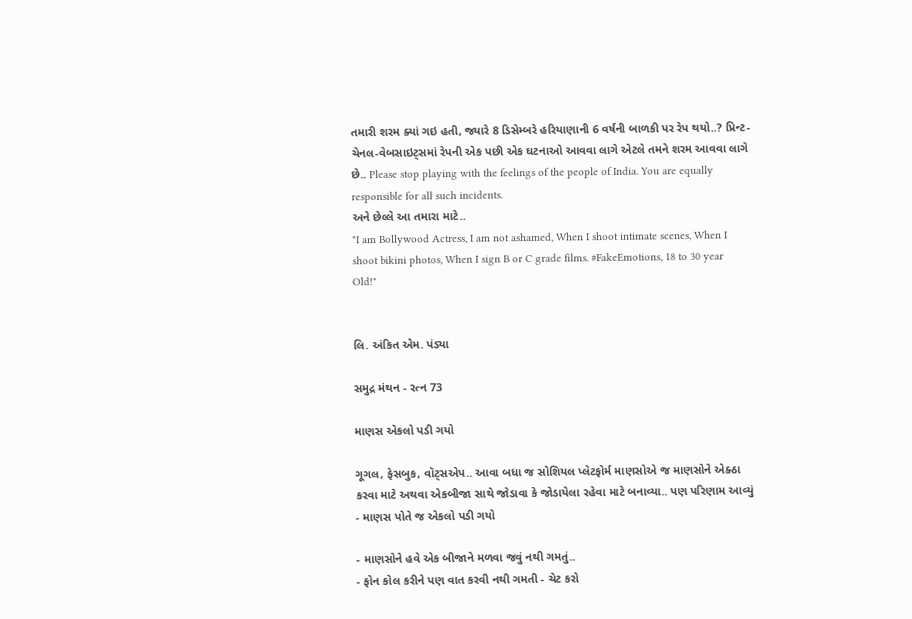તમારી શરમ ક્યાં ગઇ હતી, જ્યારે 8 ડિસેમ્બરે હરિયાણાની 6 વર્ષની બાળકી પર રેપ થયો..? પ્રિન્ટ-ચેનલ-વેબસાઇટ્સમાં રેપની એક પછી એક ઘટનાઓ આવવા લાગે એટલે તમને શરમ આવવા લાગે છે.. Please stop playing with the feelings of the people of India. You are equally responsible for all such incidents.
અને છેલ્લે આ તમારા માટે..
"I am Bollywood Actress, I am not ashamed, When I shoot intimate scenes, When I shoot bikini photos, When I sign B or C grade films. #FakeEmotions, 18 to 30 year Old!"


લિ. અંકિત એમ. પંડ્યા

સમુદ્ર મંથન - રત્ન 73

માણસ એકલો પડી ગયો

ગૂગલ, ફેસબુક, વૉટ્સએપ.. આવા બધા જ સોશિયલ પ્લેટફોર્મ માણસોએ જ માણસોને એક્ઠા કરવા માટે અથવા એકબીજા સાથે જોડાવા કે જોડાયેલા રહેવા માટે બનાવ્યા.. પણ પરિણામ આવ્યું - માણસ પોતે જ એકલો પડી ગયો

- માણસોને હવે એક બીજાને મળવા જવું નથી ગમતું..
- ફોન કોલ કરીને પણ વાત કરવી નથી ગમતી - ચેટ કરો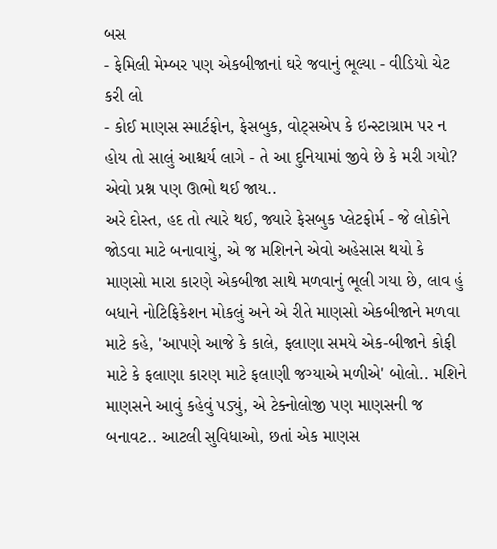બસ
- ફેમિલી મેમ્બર પણ એકબીજાનાં ઘરે જવાનું ભૂલ્યા - વીડિયો ચેટ કરી લો
- કોઈ માણસ સ્માર્ટફોન, ફેસબુક, વોટ્સએપ કે ઇન્સ્ટાગ્રામ પર ન હોય તો સાલું આશ્ચર્ય લાગે - તે આ દુનિયામાં જીવે છે કે મરી ગયો? એવો પ્રશ્ન પણ ઊભો થઈ જાય..
અરે દોસ્ત, હદ તો ત્યારે થઈ, જ્યારે ફેસબુક પ્લેટફોર્મ - જે લોકોને જોડવા માટે બનાવાયું, એ જ મશિનને એવો અહેસાસ થયો કે માણસો મારા કારણે એકબીજા સાથે મળવાનું ભૂલી ગયા છે, લાવ હું બધાને નોટિફિકેશન મોકલું અને એ રીતે માણસો એકબીજાને મળવા માટે કહે, 'આપણે આજે કે કાલે, ફલાણા સમયે એક-બીજાને કોફી માટે કે ફલાણા કારણ માટે ફલાણી જગ્યાએ મળીએ' બોલો.. મશિને માણસને આવું કહેવું પડ્યું, એ ટેક્નોલોજી પણ માણસની જ બનાવટ.. આટલી સુવિધાઓ, છતાં એક માણસ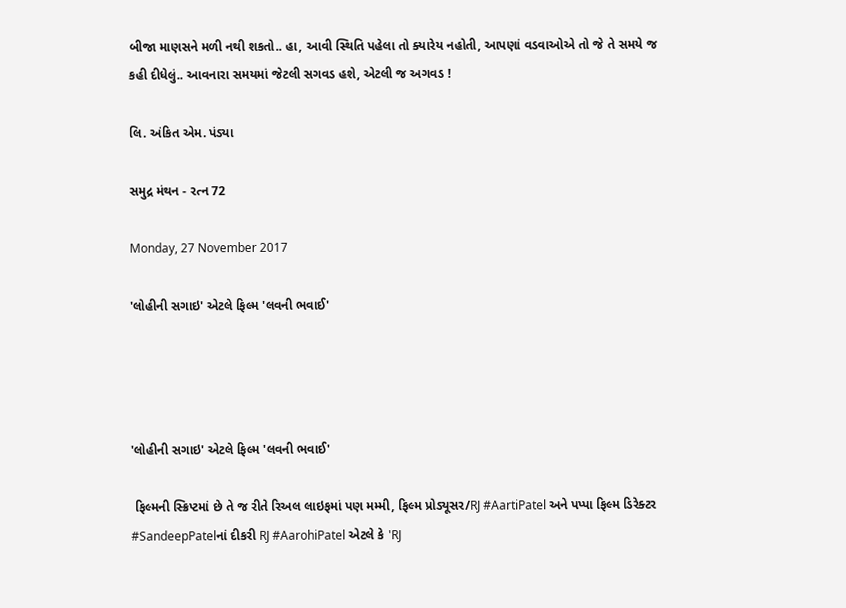બીજા માણસને મળી નથી શકતો.. હા, આવી સ્થિતિ પહેલા તો ક્યારેય નહોતી, આપણાં વડવાઓએ તો જે તે સમયે જ કહી દીધેલું.. આવનારા સમયમાં જેટલી સગવડ હશે, એટલી જ અગવડ !

લિ. અંકિત એમ. પંડ્યા

સમુદ્ર મંથન - રત્ન 72

Monday, 27 November 2017

'લોહીની સગાઇ' એટલે ફિલ્મ 'લવની ભવાઈ'




'લોહીની સગાઇ' એટલે ફિલ્મ 'લવની ભવાઈ'

 ફિલ્મની સ્ક્રિપ્ટમાં છે તે જ રીતે રિઅલ લાઇફમાં પણ મમ્મી, ફિલ્મ પ્રોડ્યૂસર/RJ #AartiPatel અને પપ્પા ફિલ્મ ડિરેક્ટર #SandeepPatelનાં દીકરી RJ #AarohiPatel એટલે કે 'RJ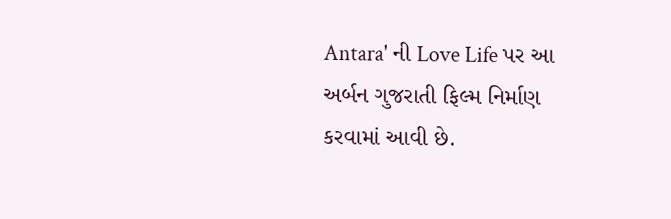Antara' ની Love Life પર આ અર્બન ગુજરાતી ફિલ્મ નિર્માણ કરવામાં આવી છે.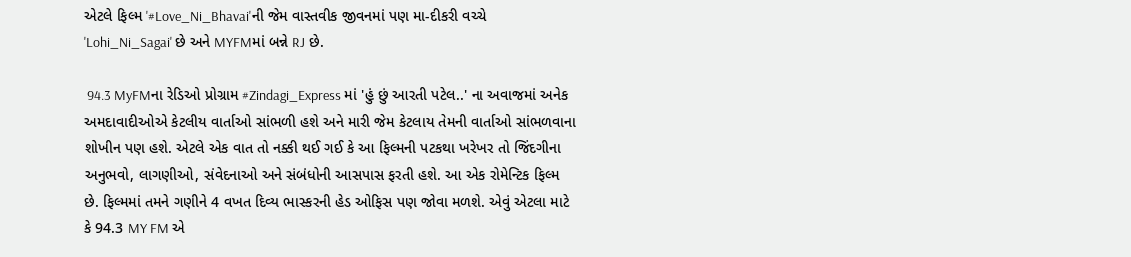એટલે ફિલ્મ '#Love_Ni_Bhavai'ની જેમ વાસ્તવીક જીવનમાં પણ મા-દીકરી વચ્ચે 'Lohi_Ni_Sagai' છે અને MYFMમાં બન્ને RJ છે.

 94.3 MyFMના રેડિઓ પ્રોગ્રામ #Zindagi_Express માં 'હું છું આરતી પટેલ..' ના અવાજમાં અનેક અમદાવાદીઓએ કેટલીય વાર્તાઓ સાંભળી હશે અને મારી જેમ કેટલાય તેમની વાર્તાઓ સાંભળવાના શોખીન પણ હશે. એટલે એક વાત તો નક્કી થઈ ગઈ કે આ ફિલ્મની પટકથા ખરેખર તો જિંદગીના અનુભવો, લાગણીઓ, સંવેદનાઓ અને સંબંધોની આસપાસ ફરતી હશે. આ એક રોમેન્ટિક ફિલ્મ છે. ફિલ્મમાં તમને ગણીને 4 વખત દિવ્ય ભાસ્કરની હેડ ઓફિસ પણ જોવા મળશે. એવું એટલા માટે કે 94.3 MY FM એ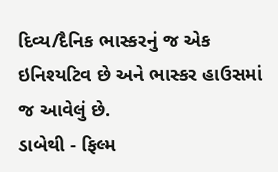દિવ્ય/દૈનિક ભાસ્કરનું જ એક ઇનિશ્યટિવ છે અને ભાસ્કર હાઉસમાં જ આવેલું છે.
ડાબેથી - ફિલ્મ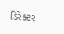ડિરેક્ટર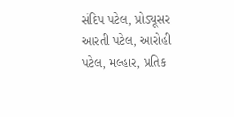સંદિપ પટેલ, પ્રોડ્યૂસર આરતી પટેલ, આરોહી પટેલ, મલ્હાર, પ્રતિક